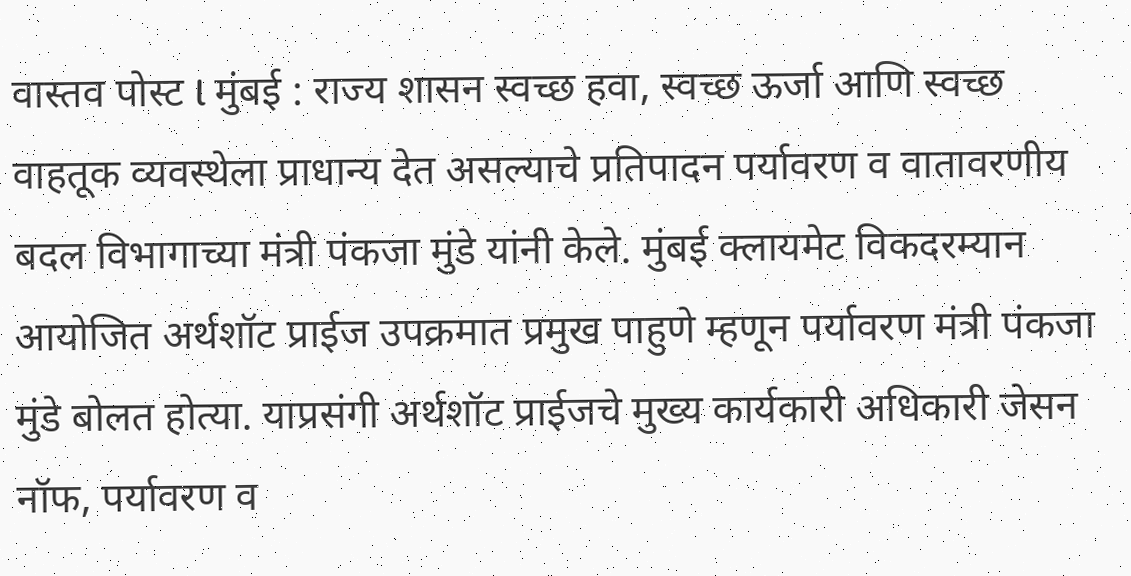वास्तव पोस्ट l मुंबई : राज्य शासन स्वच्छ हवा, स्वच्छ ऊर्जा आणि स्वच्छ वाहतूक व्यवस्थेला प्राधान्य देत असल्याचे प्रतिपादन पर्यावरण व वातावरणीय बदल विभागाच्या मंत्री पंकजा मुंडे यांनी केले. मुंबई क्लायमेट विकदरम्यान आयोजित अर्थशॉट प्राईज उपक्रमात प्रमुख पाहुणे म्हणून पर्यावरण मंत्री पंकजा मुंडे बोलत होत्या. याप्रसंगी अर्थशॉट प्राईजचे मुख्य कार्यकारी अधिकारी जेसन नॉफ, पर्यावरण व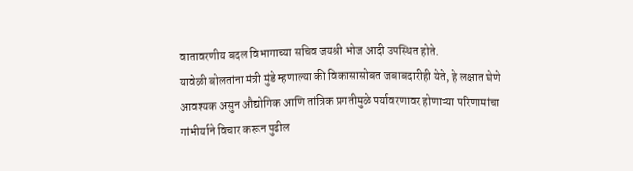वातावरणीय बदल विभागाच्या सचिव जयश्री भोज आदी उपस्थित होते.
यावेळी बोलतांना मंत्री मुंडे म्हणाल्या की विकासासोबत जबाबदारीही येते, हे लक्षात घेणे आवश्यक असुन औद्योगिक आणि तांत्रिक प्रगतीमुळे पर्यावरणावर होणाऱ्या परिणामांचा गांभीर्याने विचार करून पुढील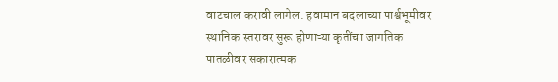वाटचाल करावी लागेल. हवामान बदलाच्या पार्श्वभूमीवर स्थानिक स्तरावर सुरू होणाऱ्या कृतींचा जागतिक पातळीवर सकारात्मक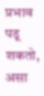प्रभाव पडू शकतो, असा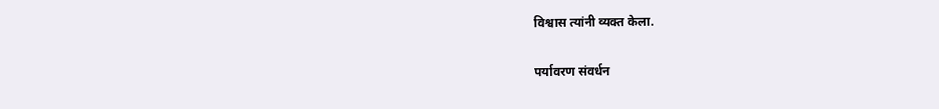विश्वास त्यांनी व्यक्त केला.

पर्यावरण संवर्धन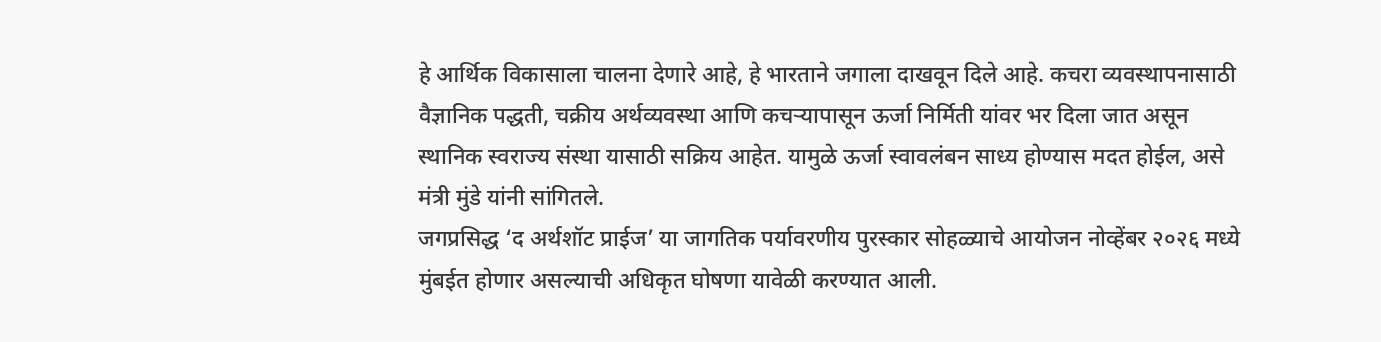हे आर्थिक विकासाला चालना देणारे आहे, हे भारताने जगाला दाखवून दिले आहे. कचरा व्यवस्थापनासाठी वैज्ञानिक पद्धती, चक्रीय अर्थव्यवस्था आणि कचऱ्यापासून ऊर्जा निर्मिती यांवर भर दिला जात असून स्थानिक स्वराज्य संस्था यासाठी सक्रिय आहेत. यामुळे ऊर्जा स्वावलंबन साध्य होण्यास मदत होईल, असे मंत्री मुंडे यांनी सांगितले.
जगप्रसिद्ध ‘द अर्थशॉट प्राईज’ या जागतिक पर्यावरणीय पुरस्कार सोहळ्याचे आयोजन नोव्हेंबर २०२६ मध्ये मुंबईत होणार असल्याची अधिकृत घोषणा यावेळी करण्यात आली.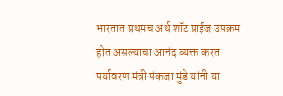भारतात प्रथमच अर्थ शॉट प्राईज उपक्रम होत असल्याचा आनंद व्यक्त करत पर्यावरण मंत्री पंकजा मुंडे यांनी या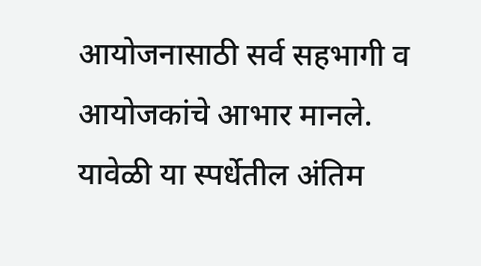आयोजनासाठी सर्व सहभागी व आयोजकांचे आभार मानले. यावेळी या स्पर्धेतील अंतिम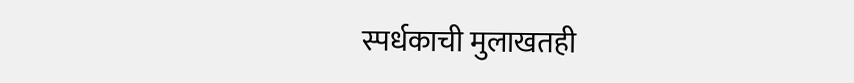स्पर्धकाची मुलाखतही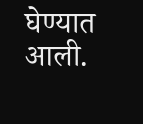घेण्यात आली.